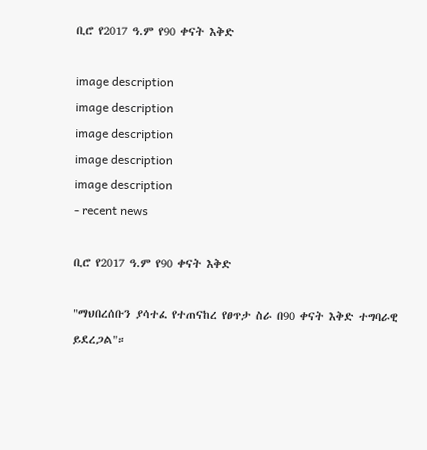ቢሮ የ2017 ዓ.ም የ90 ቀናት እቅድ

image description
image description
image description
image description
image description
- recent news

ቢሮ የ2017 ዓ.ም የ90 ቀናት እቅድ

"ማህበረሰቡን ያሳተፈ የተጠናከረ የፀጥታ ስራ በ90 ቀናት እቅድ ተግባራዊ ይደረጋል"።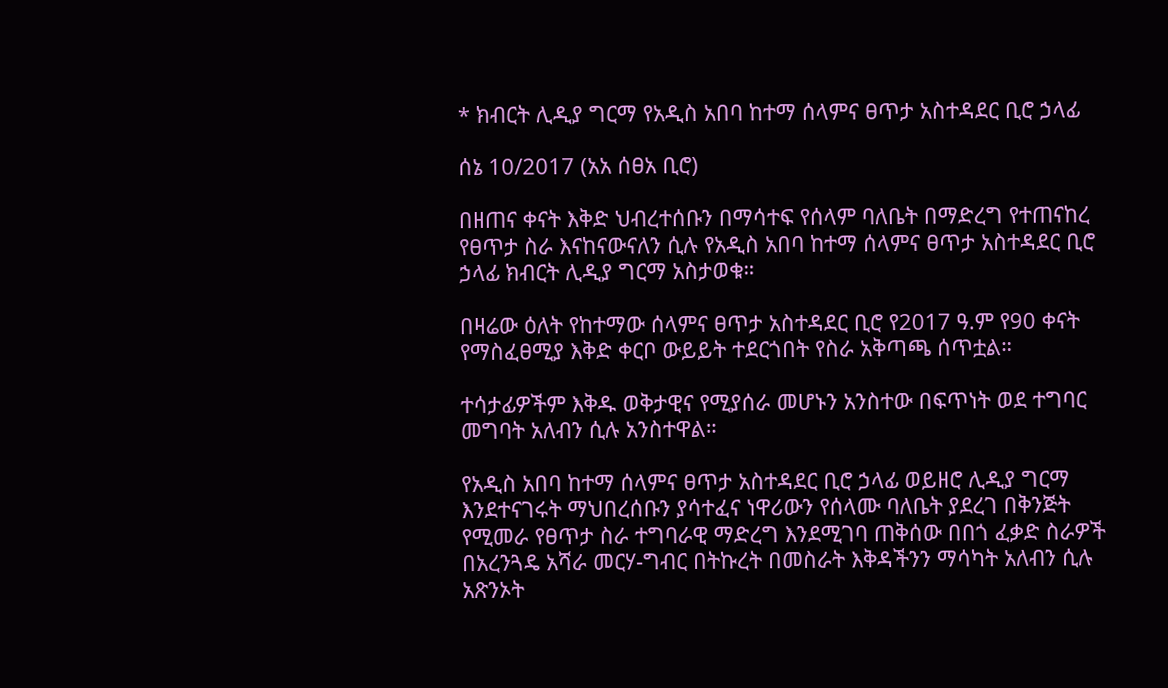* ክብርት ሊዲያ ግርማ የአዲስ አበባ ከተማ ሰላምና ፀጥታ አስተዳደር ቢሮ ኃላፊ

ሰኔ 10/2017 (አአ ሰፀአ ቢሮ)

በዘጠና ቀናት እቅድ ህብረተሰቡን በማሳተፍ የሰላም ባለቤት በማድረግ የተጠናከረ የፀጥታ ስራ እናከናውናለን ሲሉ የአዲስ አበባ ከተማ ሰላምና ፀጥታ አስተዳደር ቢሮ ኃላፊ ክብርት ሊዲያ ግርማ አስታወቁ።

በዛሬው ዕለት የከተማው ሰላምና ፀጥታ አስተዳደር ቢሮ የ2017 ዓ.ም የ90 ቀናት የማስፈፀሚያ እቅድ ቀርቦ ውይይት ተደርጎበት የስራ አቅጣጫ ሰጥቷል።

ተሳታፊዎችም እቅዱ ወቅታዊና የሚያሰራ መሆኑን አንስተው በፍጥነት ወደ ተግባር መግባት አለብን ሲሉ አንስተዋል።

የአዲስ አበባ ከተማ ሰላምና ፀጥታ አስተዳደር ቢሮ ኃላፊ ወይዘሮ ሊዲያ ግርማ እንደተናገሩት ማህበረሰቡን ያሳተፈና ነዋሪውን የሰላሙ ባለቤት ያደረገ በቅንጅት የሚመራ የፀጥታ ስራ ተግባራዊ ማድረግ እንደሚገባ ጠቅሰው በበጎ ፈቃድ ስራዎች በአረንጓዴ አሻራ መርሃ-ግብር በትኩረት በመስራት እቅዳችንን ማሳካት አለብን ሲሉ አጽንኦት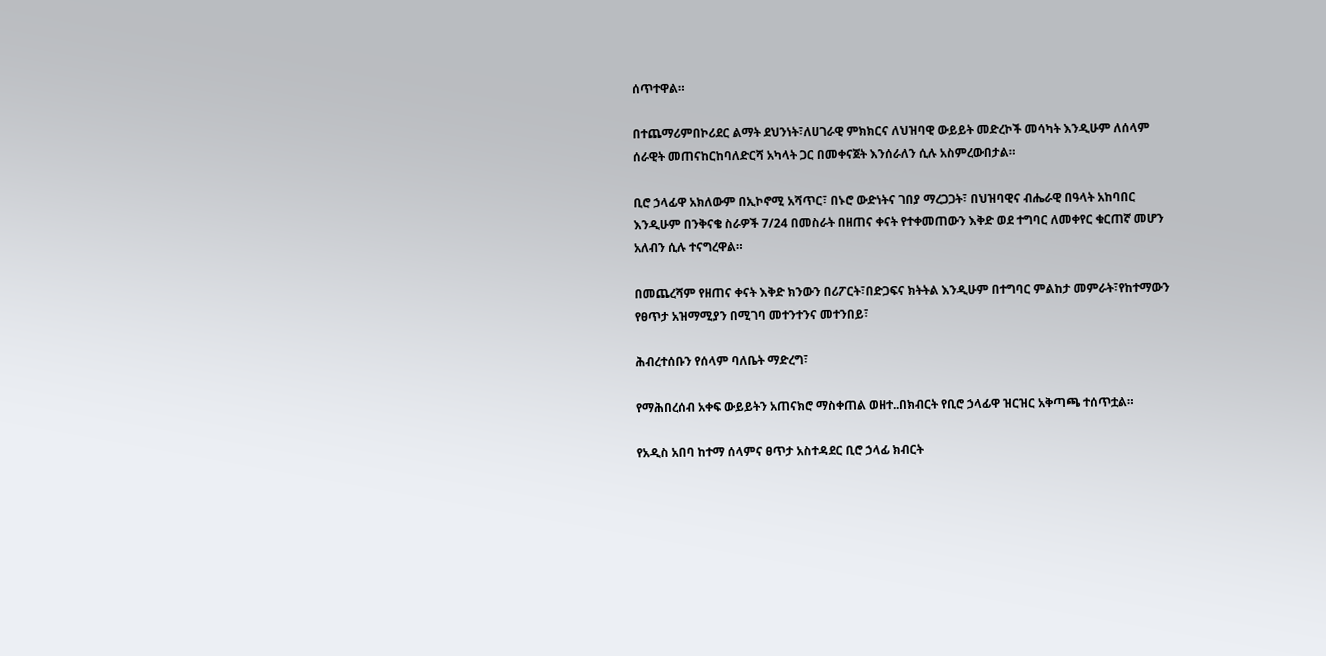ሰጥተዋል።

በተጨማሪምበኮሪደር ልማት ደህንነት፣ለሀገራዊ ምክክርና ለህዝባዊ ውይይት መድረኮች መሳካት እንዲሁም ለሰላም ሰራዊት መጠናከርከባለድርሻ አካላት ጋር በመቀናጀት እንሰራለን ሲሉ አስምረውበታል።

ቢሮ ኃላፊዋ አክለውም በኢኮኖሚ አሻጥር፣ በኑሮ ውድነትና ገበያ ማረጋጋት፣ በህዝባዊና ብሔራዊ በዓላት አከባበር እንዲሁም በንቅናቄ ስራዎች 7/24 በመስራት በዘጠና ቀናት የተቀመጠውን እቅድ ወደ ተግባር ለመቀየር ቁርጠኛ መሆን አለብን ሲሉ ተናግረዋል።

በመጨረሻም የዘጠና ቀናት እቅድ ክንውን በሪፖርት፣በድጋፍና ክትትል እንዲሁም በተግባር ምልከታ መምራት፣የከተማውን የፀጥታ አዝማሚያን በሚገባ መተንተንና መተንበይ፣

ሕብረተሰቡን የሰላም ባለቤት ማድረግ፣

የማሕበረሰብ አቀፍ ውይይትን አጠናክሮ ማስቀጠል ወዘተ..በክብርት የቢሮ ኃላፊዋ ዝርዝር አቅጣጫ ተሰጥቷል።

የአዲስ አበባ ከተማ ሰላምና ፀጥታ አስተዳደር ቢሮ ኃላፊ ክብርት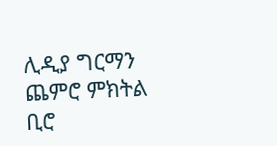ሊዲያ ግርማን ጨምሮ ምክትል ቢሮ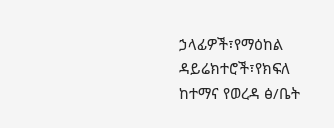ኃላፊዎች፣የማዕከል ዳይሬክተሮች፣የክፍለ ከተማና የወረዳ ፅ/ቤት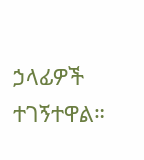ኃላፊዎች ተገኝተዋል።